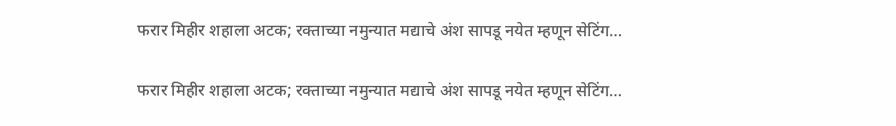फरार मिहीर शहाला अटक; रक्ताच्या नमुन्यात मद्याचे अंश सापडू नयेत म्हणून सेटिंग…

फरार मिहीर शहाला अटक; रक्ताच्या नमुन्यात मद्याचे अंश सापडू नयेत म्हणून सेटिंग…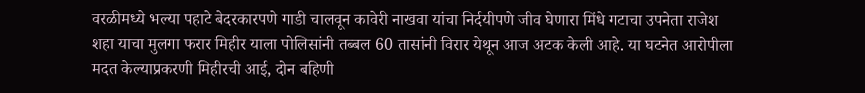वरळीमध्ये भल्या पहाटे बेदरकारपणे गाडी चालवून कावेरी नाखवा यांचा निर्दयीपणे जीव घेणारा मिंधे गटाचा उपनेता राजेश शहा याचा मुलगा फरार मिहीर याला पोलिसांनी तब्बल 60 तासांनी विरार येथून आज अटक केली आहे. या घटनेत आरोपीला मदत केल्याप्रकरणी मिहीरची आई, दोन बहिणी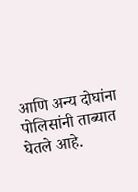आणि अन्य दोघांना पोलिसांनी ताब्यात घेतले आहे.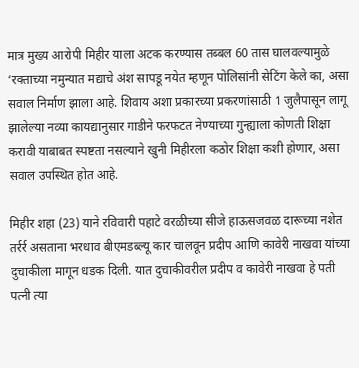मात्र मुख्य आरोपी मिहीर याला अटक करण्यास तब्बल 60 तास घालवल्यामुळे ‘रक्ताच्या नमुन्यात मद्याचे अंश सापडू नयेत म्हणून पोलिसांनी सेटिंग केले का, असा सवाल निर्माण झाला आहे. शिवाय अशा प्रकारच्या प्रकरणांसाठी 1 जुलैपासून लागू झालेल्या नव्या कायद्यानुसार गाडीने फरफटत नेण्याच्या गुन्ह्याला कोणती शिक्षा करावी याबाबत स्पष्टता नसल्याने खुनी मिहीरला कठोर शिक्षा कशी होणार, असा सवाल उपस्थित होत आहे.

मिहीर शहा (23) याने रविवारी पहाटे वरळीच्या सीजे हाऊसजवळ दारूच्या नशेत तर्रर्र असताना भरधाव बीएमडब्ल्यू कार चालवून प्रदीप आणि कावेरी नाखवा यांच्या दुचाकीला मागून धडक दिली. यात दुचाकीवरील प्रदीप व कावेरी नाखवा हे पती पत्नी त्या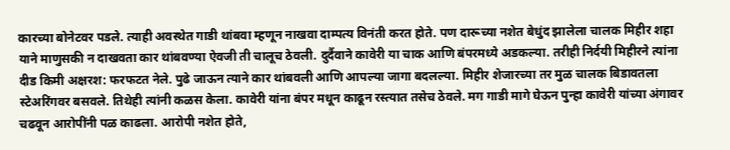कारच्या बोनेटवर पडले. त्याही अवस्थेत गाडी थांबवा म्हणून नाखवा दाम्पत्य विनंती करत होते. पण दारूच्या नशेत बेधुंद झालेला चालक मिहीर शहा याने माणुसकी न दाखवता कार थांबवण्या ऐवजी ती चालूच ठेवली. दुर्दैवाने कावेरी या चाक आणि बंपरमध्ये अडकल्या. तरीही निर्दयी मिहीरने त्यांना दीड किमी अक्षरश: फरफटत नेले. पुढे जाऊन त्याने कार थांबवली आणि आपल्या जागा बदलल्या. मिहीर शेजारच्या तर मुळ चालक बिडावतला स्टेअरिंगवर बसवले. तिथेही त्यांनी कळस केला. कावेरी यांना बंपर मधून काढून रस्त्यात तसेच ठेवले. मग गाडी मागे घेऊन पुन्हा कावेरी यांच्या अंगावर चढवून आरोपींनी पळ काढला. आरोपी नशेत होते,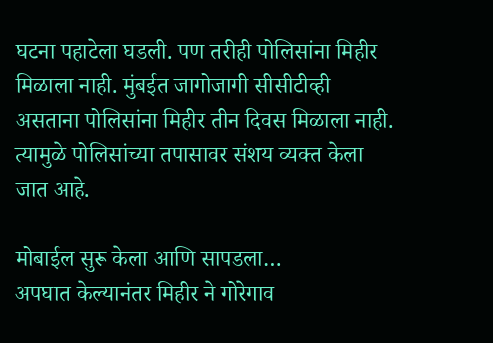घटना पहाटेला घडली. पण तरीही पोलिसांना मिहीर मिळाला नाही. मुंबईत जागोजागी सीसीटीव्ही असताना पोलिसांना मिहीर तीन दिवस मिळाला नाही. त्यामुळे पोलिसांच्या तपासावर संशय व्यक्त केला जात आहे.

मोबाईल सुरू केला आणि सापडला…
अपघात केल्यानंतर मिहीर ने गोरेगाव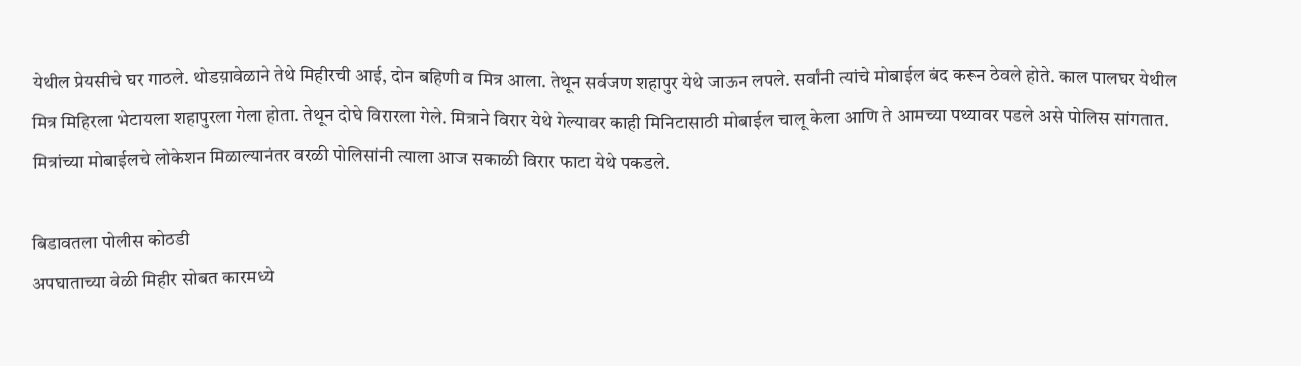येथील प्रेयसीचे घर गाठले. थोडय़ावेळाने तेथे मिहीरची आई, दोन बहिणी व मित्र आला. तेथून सर्वजण शहापुर येथे जाऊन लपले. सर्वांनी त्यांचे मोबाईल बंद करून ठेवले होते. काल पालघर येथील मित्र मिहिरला भेटायला शहापुरला गेला होता. तेथून दोघे विरारला गेले. मित्राने विरार येथे गेल्यावर काही मिनिटासाठी मोबाईल चालू केला आणि ते आमच्या पथ्यावर पडले असे पोलिस सांगतात. मित्रांच्या मोबाईलचे लोकेशन मिळाल्यानंतर वरळी पोलिसांनी त्याला आज सकाळी विरार फाटा येथे पकडले.

बिडावतला पोलीस कोठडी
अपघाताच्या वेळी मिहीर सोबत कारमध्ये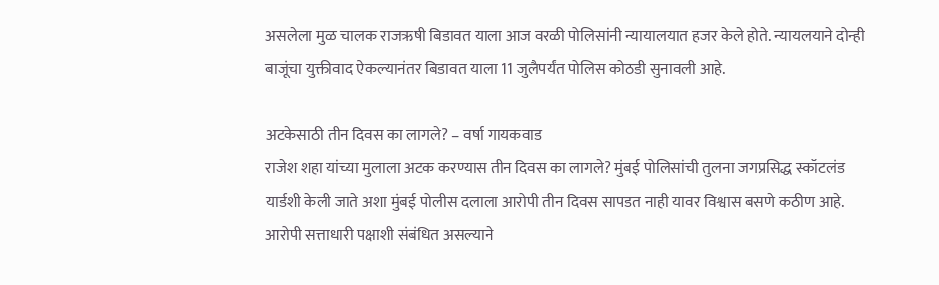असलेला मुळ चालक राजऋषी बिडावत याला आज वरळी पोलिसांनी न्यायालयात हजर केले होते. न्यायलयाने दोन्ही बाजूंचा युक्तीवाद ऐकल्यानंतर बिडावत याला 11 जुलैपर्यंत पोलिस कोठडी सुनावली आहे.

अटकेसाठी तीन दिवस का लागले? – वर्षा गायकवाड
राजेश शहा यांच्या मुलाला अटक करण्यास तीन दिवस का लागले? मुंबई पोलिसांची तुलना जगप्रसिद्ध स्कॉटलंड यार्डशी केली जाते अशा मुंबई पोलीस दलाला आरोपी तीन दिवस सापडत नाही यावर विश्वास बसणे कठीण आहे. आरोपी सत्ताधारी पक्षाशी संबंधित असल्याने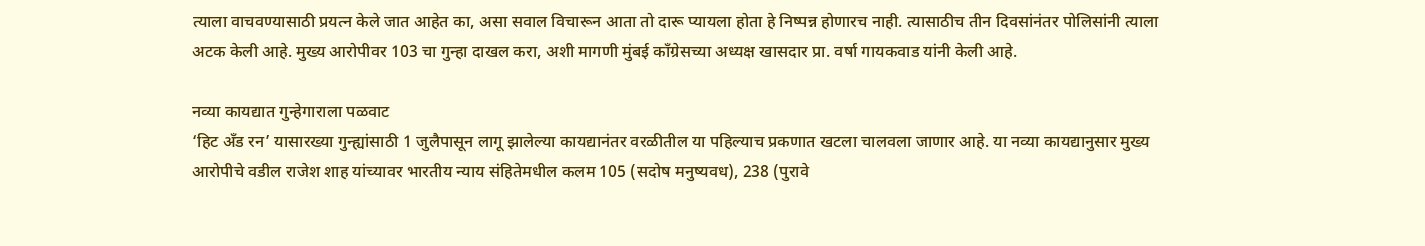त्याला वाचवण्यासाठी प्रयत्न केले जात आहेत का, असा सवाल विचारून आता तो दारू प्यायला होता हे निष्पन्न होणारच नाही. त्यासाठीच तीन दिवसांनंतर पोलिसांनी त्याला अटक केली आहे. मुख्य आरोपीवर 103 चा गुन्हा दाखल करा, अशी मागणी मुंबई काँग्रेसच्या अध्यक्ष खासदार प्रा. वर्षा गायकवाड यांनी केली आहे.

नव्या कायद्यात गुन्हेगाराला पळवाट
‘हिट अँड रन’ यासारख्या गुन्ह्यांसाठी 1 जुलैपासून लागू झालेल्या कायद्यानंतर वरळीतील या पहिल्याच प्रकणात खटला चालवला जाणार आहे. या नव्या कायद्यानुसार मुख्य आरोपीचे वडील राजेश शाह यांच्यावर भारतीय न्याय संहितेमधील कलम 105 (सदोष मनुष्यवध), 238 (पुरावे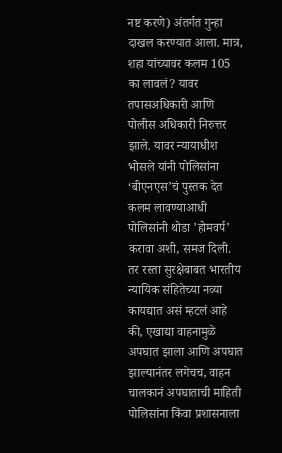नष्ट करणे) अंतर्गत गुन्हा दाखल करण्यात आला. मात्र, शहा यांच्यावर कलम 105 का लावलं? यावर तपासअधिकारी आणि पोलीस अधिकारी निरुत्तर झाले. यावर न्यायाधीश भोसले यांनी पोलिसांना ‘बीएनएस’चं पुस्तक देत कलम लावण्याआधी पोलिसांनी थोडा ’होमवर्प’ करावा अशी, समज दिली. तर रस्ता सुरक्षेबाबत भारतीय न्यायिक संहितेच्या नव्या कायद्यात असं म्हटलं आहे की, एखाद्या वाहनामुळे अपघात झाला आणि अपघात झाल्यानंतर लगेचच, वाहन चालकानं अपघाताची माहिती पोलिसांना किंवा प्रशासनाला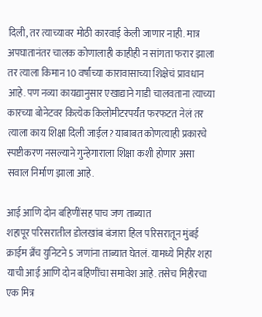दिली, तर त्याच्यावर मोठी कारवाई केली जाणार नाही. मात्र अपघातानंतर चालक कोणालाही काहीही न सांगता फरार झाला तर त्याला किमान 10 वर्षांच्या कारावासाच्या शिक्षेचं प्रावधान आहे. पण नव्या कायद्यानुसार एखाद्याने गाडी चालवताना त्याच्या कारच्या बोनेटवर कित्येक किलोमीटरपर्यंत फरफटत नेलं तर त्याला काय शिक्षा दिली जाईल? याबाबत कोणत्याही प्रकारचे स्पष्टीकरण नसल्याने गुन्हेगाराला शिक्षा कशी होणार असा सवाल निर्माण झाला आहे.

आई आणि दोन बहिणींसह पाच जण ताब्यात
शहापूर परिसरातील डोलखांब बंजारा हिल परिसरातून मुंबई क्राईम ब्रँच युनिटने 5 जणांना ताब्यात घेतलं. यामध्ये मिहीर शहा याची आई आणि दोन बहिणींचा समावेश आहे. तसेच मिहीरचा एक मित्र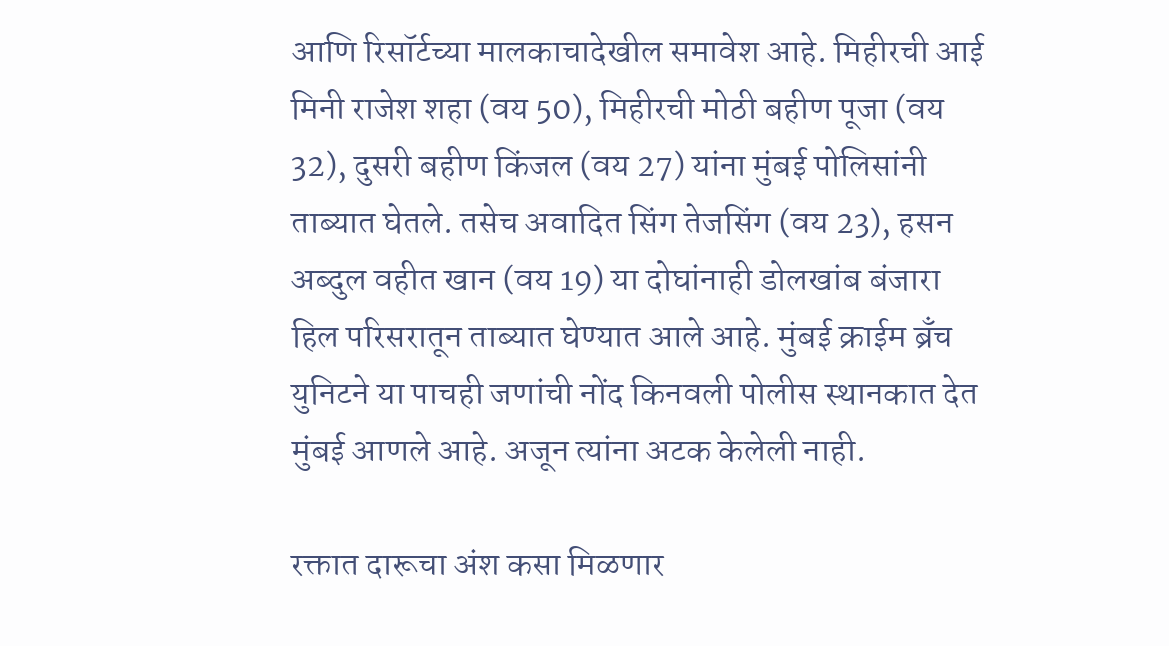आणि रिसॉर्टच्या मालकाचादेखील समावेश आहे. मिहीरची आई मिनी राजेश शहा (वय 50), मिहीरची मोठी बहीण पूजा (वय 32), दुसरी बहीण किंजल (वय 27) यांना मुंबई पोलिसांनी ताब्यात घेतले. तसेच अवादित सिंग तेजसिंग (वय 23), हसन अब्दुल वहीत खान (वय 19) या दोघांनाही डोलखांब बंजारा हिल परिसरातून ताब्यात घेण्यात आले आहे. मुंबई क्राईम ब्रँच युनिटने या पाचही जणांची नोंद किनवली पोलीस स्थानकात देत मुंबई आणले आहे. अजून त्यांना अटक केलेली नाही.

रक्तात दारूचा अंश कसा मिळणार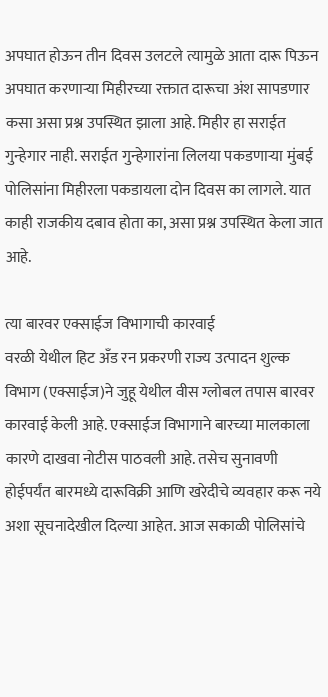अपघात होऊन तीन दिवस उलटले त्यामुळे आता दारू पिऊन अपघात करणाऱ्या मिहीरच्या रक्तात दारूचा अंश सापडणार कसा असा प्रश्न उपस्थित झाला आहे. मिहीर हा सराईत गुन्हेगार नाही. सराईत गुन्हेगारांना लिलया पकडणाऱ्या मुंबई पोलिसांना मिहीरला पकडायला दोन दिवस का लागले. यात काही राजकीय दबाव होता का, असा प्रश्न उपस्थित केला जात आहे.

त्या बारवर एक्साईज विभागाची कारवाई
वरळी येथील हिट अँड रन प्रकरणी राज्य उत्पादन शुल्क विभाग (एक्साईज)ने जुहू येथील वीस ग्लोबल तपास बारवर कारवाई केली आहे. एक्साईज विभागाने बारच्या मालकाला कारणे दाखवा नोटीस पाठवली आहे. तसेच सुनावणी होईपर्यंत बारमध्ये दारूविक्री आणि खरेदीचे व्यवहार करू नये अशा सूचनादेखील दिल्या आहेत. आज सकाळी पोलिसांचे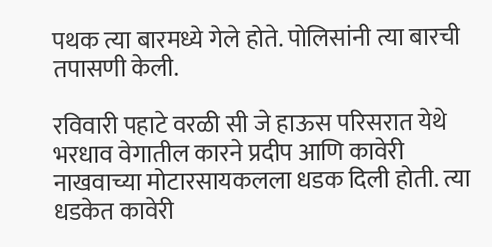पथक त्या बारमध्ये गेले होते. पोलिसांनी त्या बारची तपासणी केली.

रविवारी पहाटे वरळी सी जे हाऊस परिसरात येथे भरधाव वेगातील कारने प्रदीप आणि कावेरी नाखवाच्या मोटारसायकलला धडक दिली होती. त्या धडकेत कावेरी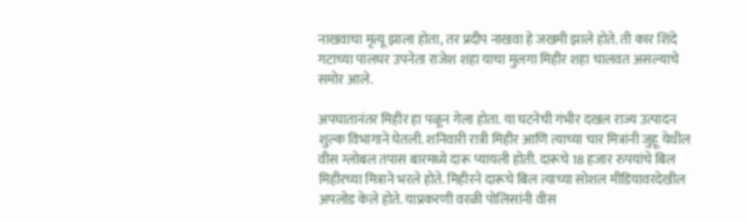नाखवाचा मृत्यू झाला होता, तर प्रदीप नाखवा हे जखमी झाले होते. ती कार शिंदे गटाच्या पालघर उपनेता राजेश शहा याचा मुलगा मिहीर शहा चालवत असल्याचे समोर आले.

अपघातानंतर मिहीर हा पळून गेला होता. या घटनेची गंभीर दखल राज्य उत्पादन शुल्क विभागाने घेतली. शनिवारी रात्री मिहीर आणि त्याच्या चार मित्रांनी जुहू येथील वीस ग्लोबल तपास बारमध्ये दारू प्यायली होती. दारूचे 18 हजार रुपयांचे बिल मिहीरच्या मित्राने भरले होते. मिहीरने दारूचे बिल त्याच्या सोशल मीडियावरदेखील अपलोड केले होते. याप्रकरणी वरळी पोलिसांनी वीस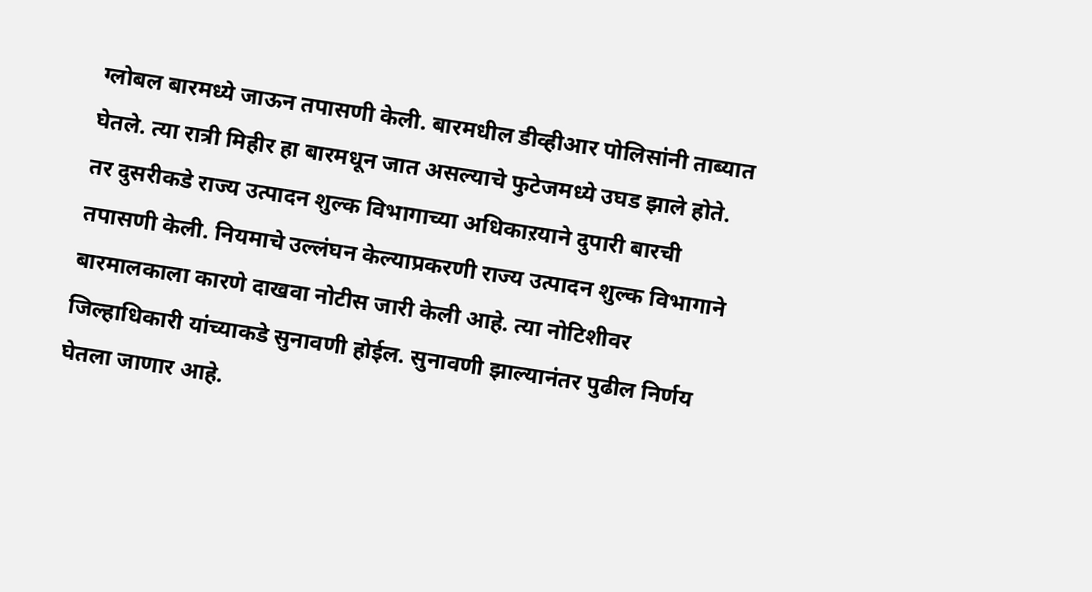ग्लोबल बारमध्ये जाऊन तपासणी केली. बारमधील डीव्हीआर पोलिसांनी ताब्यात घेतले. त्या रात्री मिहीर हा बारमधून जात असल्याचे फुटेजमध्ये उघड झाले होते. तर दुसरीकडे राज्य उत्पादन शुल्क विभागाच्या अधिकाऱयाने दुपारी बारची तपासणी केली. नियमाचे उल्लंघन केल्याप्रकरणी राज्य उत्पादन शुल्क विभागाने बारमालकाला कारणे दाखवा नोटीस जारी केली आहे. त्या नोटिशीवर जिल्हाधिकारी यांच्याकडे सुनावणी होईल. सुनावणी झाल्यानंतर पुढील निर्णय घेतला जाणार आहे.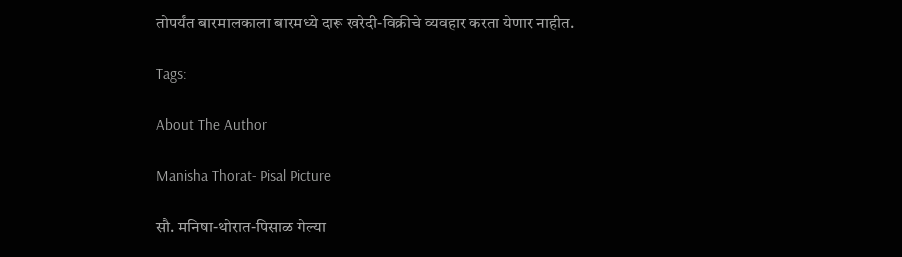तोपर्यंत बारमालकाला बारमध्ये दारू खरेदी-विक्रीचे व्यवहार करता येणार नाहीत.

Tags:

About The Author

Manisha Thorat- Pisal Picture

सौ. मनिषा-थोरात-पिसाळ गेल्या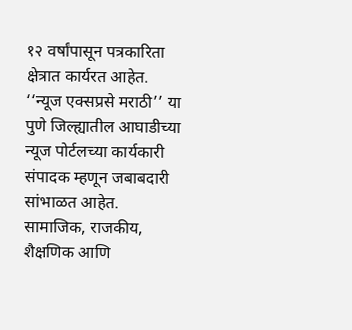१२ वर्षांपासून पत्रकारिता क्षेत्रात कार्यरत आहेत. ‘‘न्यूज एक्सप्रसे मराठी’’ या पुणे जिल्ह्यातील आघाडीच्या न्यूज पोर्टलच्या कार्यकारी संपादक म्हणून जबाबदारी सांभाळत आहेत. सामाजिक, राजकीय, शैक्षणिक आणि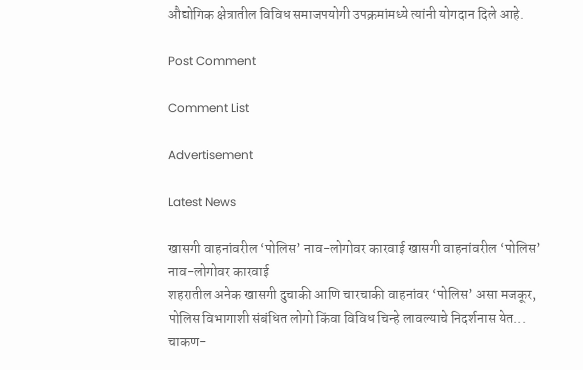औद्योगिक क्षेत्रातील विविध समाजपयोगी उपक्रमांमध्ये त्यांनी योगदान दिले आहे.

Post Comment

Comment List

Advertisement

Latest News

खासगी वाहनांवरील ‘पोलिस’ नाव-लोगोवर कारवाई खासगी वाहनांवरील ‘पोलिस’ नाव-लोगोवर कारवाई
शहरातील अनेक खासगी दुचाकी आणि चारचाकी वाहनांवर ‘पोलिस’ असा मजकूर, पोलिस विभागाशी संबंधित लोगो किंवा विविध चिन्हे लावल्याचे निदर्शनास येत...
चाकण-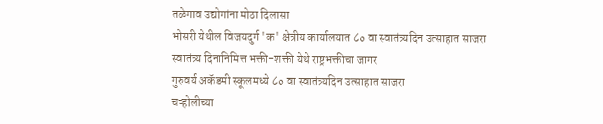तळेगाव उद्योगांना मोठा दिलासा
भोसरी येथील विजयदुर्ग 'क' क्षेत्रीय कार्यालयात ८० वा स्वातंत्र्यदिन उत्साहात साजरा
स्वातंत्र्य दिनानिमित्त भक्ती-शक्ती येथे राष्ट्रभक्तीचा जागर
गुरुवर्य अकॅडमी स्कूलमध्ये ८० वा स्वातंत्र्यदिन उत्साहात साजरा
चऱ्होलीच्या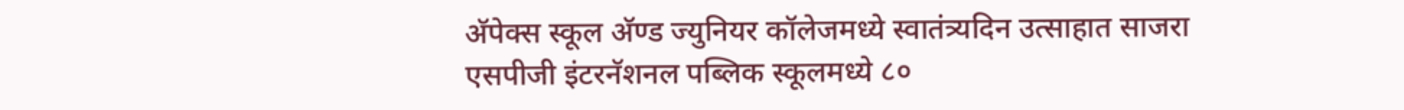अ‍ॅपेक्स स्कूल अ‍ॅण्ड ज्युनियर कॉलेजमध्ये स्वातंत्र्यदिन उत्साहात साजरा
एसपीजी इंटरनॅशनल पब्लिक स्कूलमध्ये ८०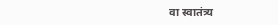वा स्वातंत्र्य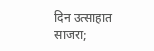दिन उत्साहात साजरा;